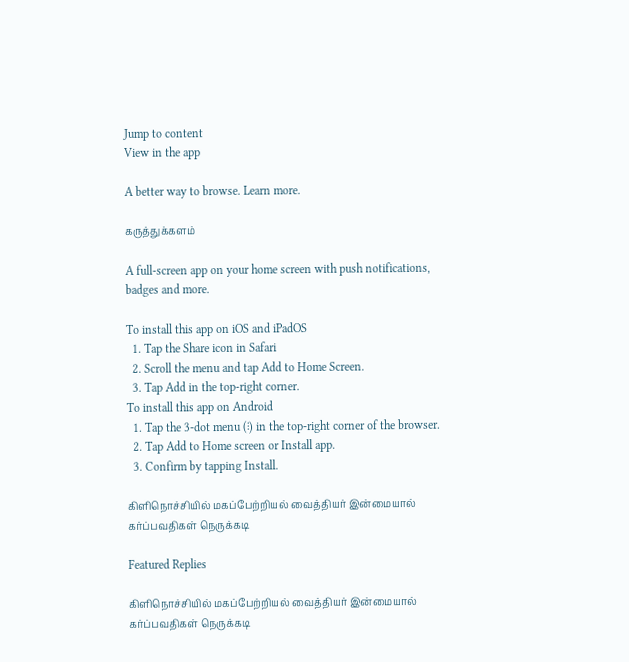Jump to content
View in the app

A better way to browse. Learn more.

கருத்துக்களம்

A full-screen app on your home screen with push notifications, badges and more.

To install this app on iOS and iPadOS
  1. Tap the Share icon in Safari
  2. Scroll the menu and tap Add to Home Screen.
  3. Tap Add in the top-right corner.
To install this app on Android
  1. Tap the 3-dot menu (⋮) in the top-right corner of the browser.
  2. Tap Add to Home screen or Install app.
  3. Confirm by tapping Install.

கிளிநொச்சியில் மகப்பேற்றியல் வைத்தியர் இன்மையால் கர்ப்பவதிகள் நெருக்கடி

Featured Replies

கிளிநொச்சியில் மகப்பேற்றியல் வைத்தியர் இன்மையால் கர்ப்பவதிகள் நெருக்கடி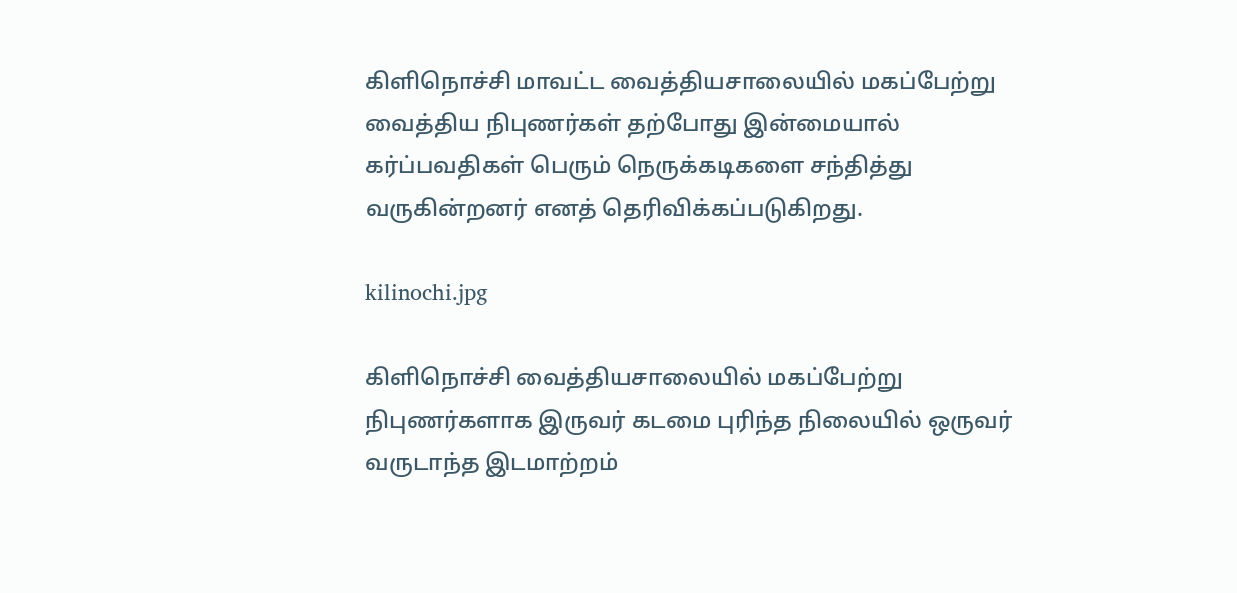கிளிநொச்சி மாவட்ட வைத்தியசாலையில் மகப்பேற்று வைத்திய நிபுணர்கள் தற்போது இன்மையால் கர்ப்பவதிகள் பெரும் நெருக்கடிகளை சந்தித்து வருகின்றனர் எனத் தெரிவிக்கப்படுகிறது.

kilinochi.jpg

கிளிநொச்சி வைத்தியசாலையில் மகப்பேற்று நிபுணர்களாக இருவர் கடமை புரிந்த நிலையில் ஒருவர் வருடாந்த இடமாற்றம்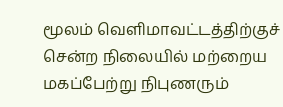மூலம் வெளிமாவட்டத்திற்குச் சென்ற நிலையில் மற்றைய மகப்பேற்று நிபுணரும்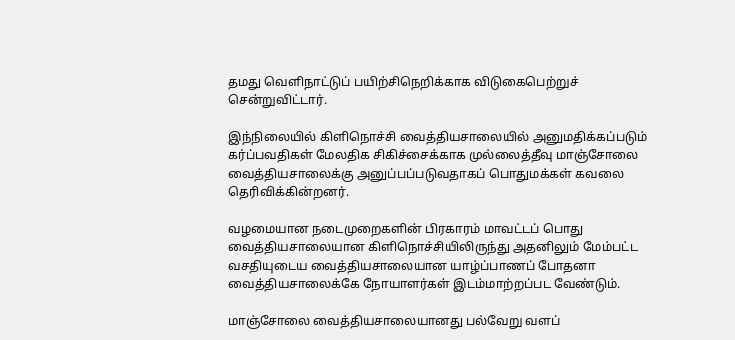தமது வெளிநாட்டுப் பயிற்சிநெறிக்காக விடுகைபெற்றுச் சென்றுவிட்டார்.

இந்நிலையில் கிளிநொச்சி வைத்தியசாலையில் அனுமதிக்கப்படும் கர்ப்பவதிகள் மேலதிக சிகிச்சைக்காக முல்லைத்தீவு மாஞ்சோலை வைத்தியசாலைக்கு அனுப்பப்படுவதாகப் பொதுமக்கள் கவலை தெரிவிக்கின்றனர்.

வழமையான நடைமுறைகளின் பிரகாரம் மாவட்டப் பொது வைத்தியசாலையான கிளிநொச்சியிலிருந்து அதனிலும் மேம்பட்ட வசதியுடைய வைத்தியசாலையான யாழ்ப்பாணப் போதனா வைத்தியசாலைக்கே நோயாளர்கள் இடம்மாற்றப்பட வேண்டும்.

மாஞ்சோலை வைத்தியசாலையானது பல்வேறு வளப்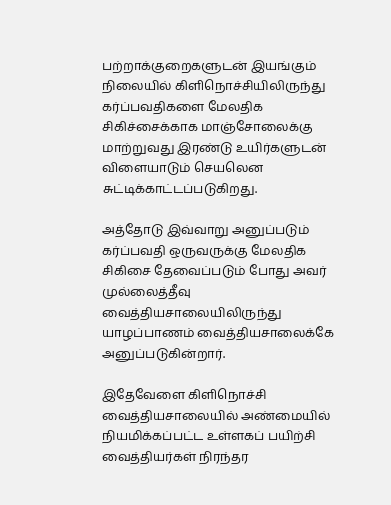பற்றாக்குறைகளுடன் இயங்கும் நிலையில் கிளிநொச்சியிலிருந்து கர்ப்பவதிகளை மேலதிக சிகிச்சைக்காக மாஞ்சோலைக்கு மாற்றுவது இரண்டு உயிர்களுடன் விளையாடும் செயலென சுட்டிக்காட்டப்படுகிறது.

அத்தோடு இவ்வாறு அனுப்படும் கர்ப்பவதி ஒருவருக்கு மேலதிக சிகிசை தேவைப்படும் போது அவர் முல்லைத்தீவு வைத்தியசாலையிலிருந்து யாழப்பாணம் வைத்தியசாலைக்கே அனுப்படுகின்றார்.

இதேவேளை கிளிநொச்சி வைத்தியசாலையில் அண்மையில் நியமிக்கப்பட்ட உள்ளகப் பயிற்சி வைத்தியர்கள் நிரந்தர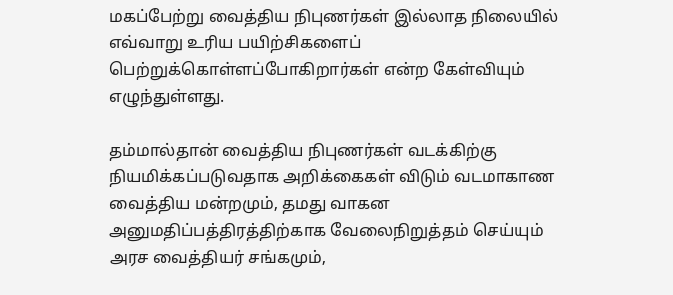மகப்பேற்று வைத்திய நிபுணர்கள் இல்லாத நிலையில் எவ்வாறு உரிய பயிற்சிகளைப் பெற்றுக்கொள்ளப்போகிறார்கள் என்ற கேள்வியும் எழுந்துள்ளது.

தம்மால்தான் வைத்திய நிபுணர்கள் வடக்கிற்கு நியமிக்கப்படுவதாக அறிக்கைகள் விடும் வடமாகாண வைத்திய மன்றமும், தமது வாகன அனுமதிப்பத்திரத்திற்காக வேலைநிறுத்தம் செய்யும் அரச வைத்தியர் சங்கமும்,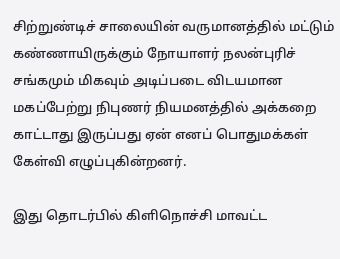சிற்றுண்டிச் சாலையின் வருமானத்தில் மட்டும் கண்ணாயிருக்கும் நோயாளர் நலன்புரிச் சங்கமும் மிகவும் அடிப்படை விடயமான மகப்பேற்று நிபுணர் நியமனத்தில் அக்கறை காட்டாது இருப்பது ஏன் எனப் பொதுமக்கள் கேள்வி எழுப்புகின்றனர்.

இது தொடர்பில் கிளிநொச்சி மாவட்ட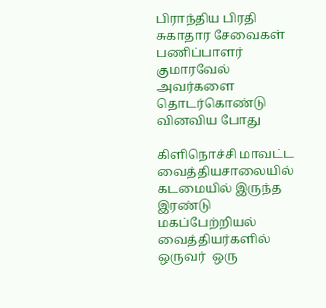பிராந்திய பிரதி சுகாதார சேவைகள் பணிப்பாளர் குமாரவேல் அவர்களை தொடர்கொண்டு வினவிய போது

கிளிநொச்சி மாவட்ட வைத்தியசாலையில்  கடமையில் இருந்த இரண்டு  மகப்பேற்றியல் வைத்தியர்களில் ஒருவர்  ஒரு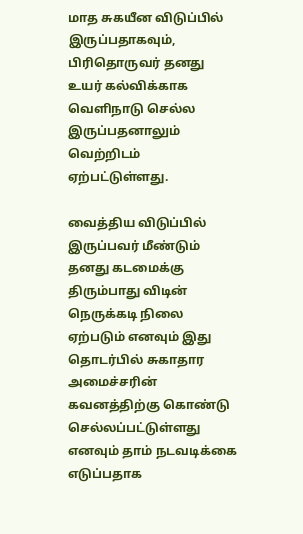மாத சுகயீன விடுப்பில் இருப்பதாகவும், பிரிதொருவர் தனது உயர் கல்விக்காக வெளிநாடு செல்ல இருப்பதனாலும் வெற்றிடம் ஏற்பட்டுள்ளது.

வைத்திய விடுப்பில் இருப்பவர் மீண்டும் தனது கடமைக்கு திரும்பாது விடின் நெருக்கடி நிலை ஏற்படும் எனவும் இது தொடர்பில் சுகாதார அமைச்சரின் கவனத்திற்கு கொண்டு செல்லப்பட்டுள்ளது எனவும் தாம் நடவடிக்கை எடுப்பதாக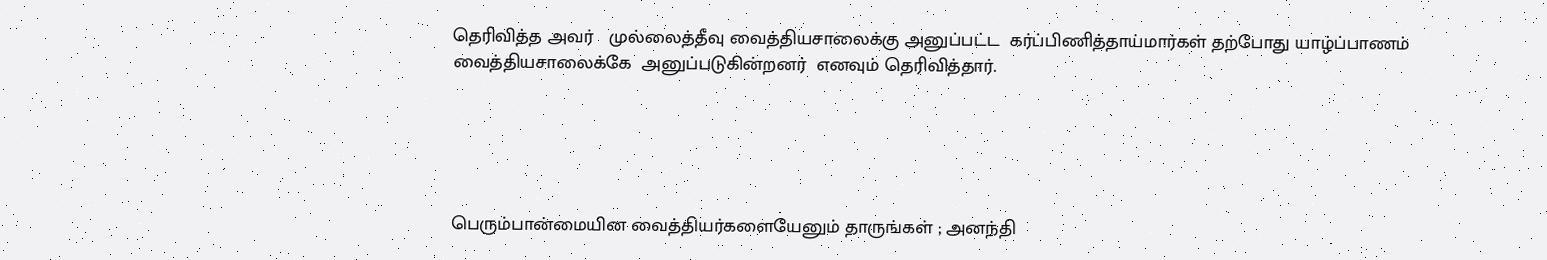தெரிவித்த அவர்   முல்லைத்தீவு வைத்தியசாலைக்கு அனுப்பட்ட  கர்ப்பிணித்தாய்மார்கள் தற்போது யாழ்ப்பாணம் வைத்தியசாலைக்கே  அனுப்படுகின்றனர்  எனவும் தெரிவித்தார்.





பெரும்பான்மையின வைத்தியர்களையேனும் தாருங்கள் ; அனந்தி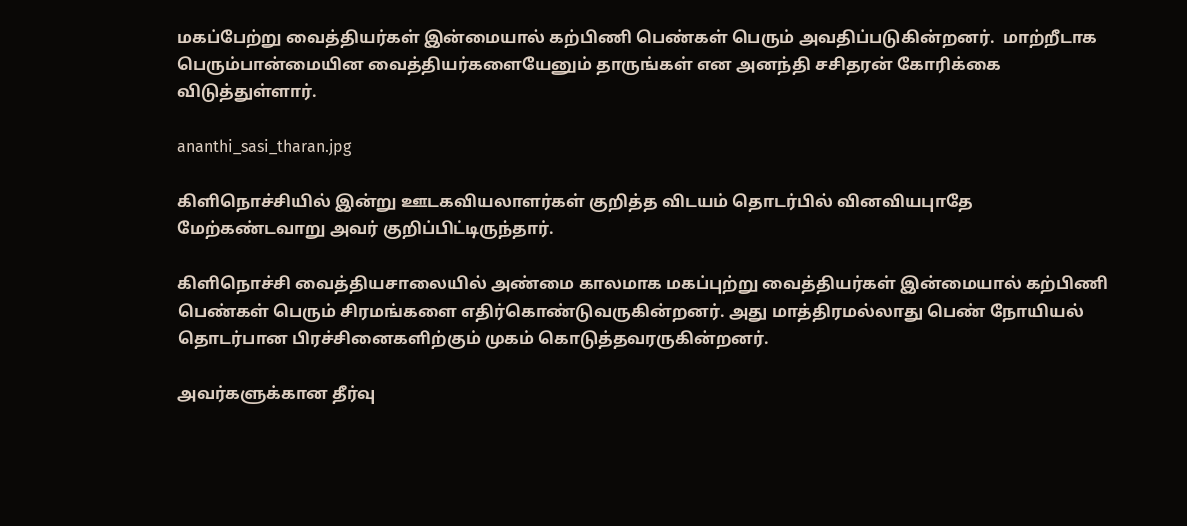மகப்பேற்று வைத்தியர்கள் இன்மையால் கற்பிணி பெண்கள் பெரும் அவதிப்படுகின்றனர்.  மாற்றீடாக பெரும்பான்மையின வைத்தியர்களையேனும் தாருங்கள் என அனந்தி சசிதரன் கோரிக்கை விடுத்துள்ளார்.

ananthi_sasi_tharan.jpg

கிளிநொச்சியில் இன்று ஊடகவியலாளர்கள் குறித்த விடயம் தொடர்பில் வினவியபுாதே மேற்கண்டவாறு அவர் குறிப்பிட்டிருந்தார்.

கிளிநொச்சி வைத்தியசாலையில் அண்மை காலமாக மகப்புற்று வைத்தியர்கள் இன்மையால் கற்பிணி பெண்கள் பெரும் சிரமங்களை எதிர்கொண்டுவருகின்றனர். அது மாத்திரமல்லாது பெண் நோயியல் தொடர்பான பிரச்சினைகளிற்கும் முகம் கொடுத்தவரருகின்றனர்.

அவர்களுக்கான தீர்வு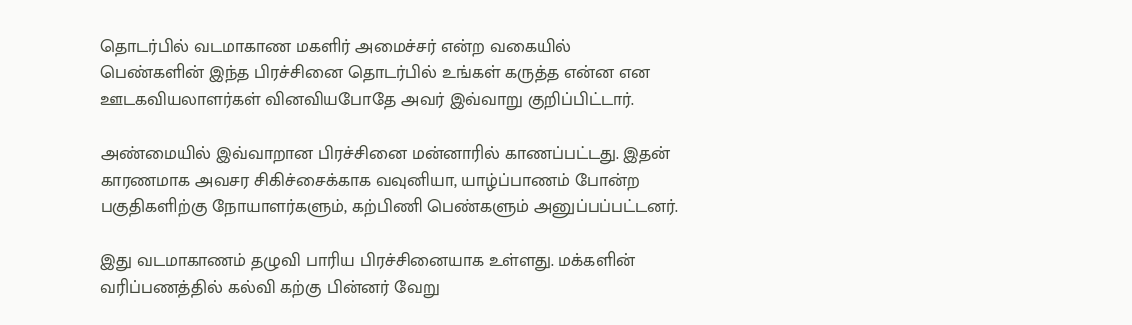தொடர்பில் வடமாகாண மகளிர் அமைச்சர் என்ற வகையில் பெண்களின் இந்த பிரச்சினை தொடர்பில் உங்கள் கருத்த என்ன என ஊடகவியலாளர்கள் வினவியபோதே அவர் இவ்வாறு குறிப்பிட்டார்.

அண்மையில் இவ்வாறான பிரச்சினை மன்னாரில் காணப்பட்டது. இதன் காரணமாக அவசர சிகிச்சைக்காக வவுனியா, யாழ்ப்பாணம் போன்ற பகுதிகளிற்கு நோயாளர்களும், கற்பிணி பெண்களும் அனுப்பப்பட்டனர்.

இது வடமாகாணம் தழுவி பாரிய பிரச்சினையாக உள்ளது. மக்களின் வரிப்பணத்தில் கல்வி கற்கு பின்னர் வேறு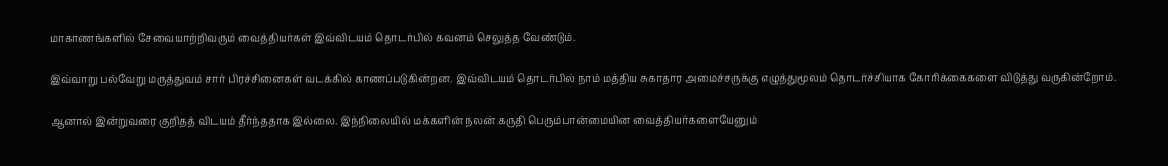மாகாணங்களில் சேவையாற்றிவரும் வைத்தியர்கள் இவ்விடயம் தொடர்பில் கவனம் செலுத்த வேண்டும்.

இவ்வாறு பல்வேறு மருத்துவம் சார் பிரச்சினைகள் வடக்கில் காணப்படுகின்றன. இவ்விடயம் தொடர்பில் நாம் மத்திய சுகாதார அமைச்சருக்கு எழுத்துமூலம் தொடர்ச்சியாக கோரிக்கைகளை விடுத்து வருகின்றோம்.

ஆனால் இன்றுவரை குறிதத் விடயம் தீர்ந்ததாக இல்லை. இந்நிலையில் மக்களின் நலன் கருதி பெரும்பான்மையின வைத்தியர்களையேனும்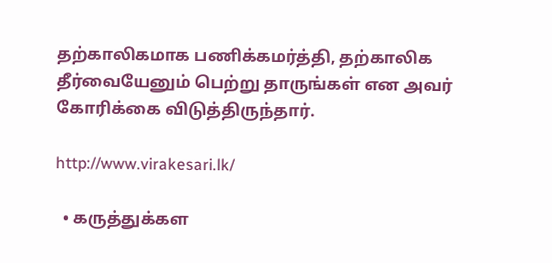தற்காலிகமாக பணிக்கமர்த்தி, தற்காலிக தீர்வையேனும் பெற்று தாருங்கள் என அவர் கோரிக்கை விடுத்திருந்தார்.

http://www.virakesari.lk/

  • கருத்துக்கள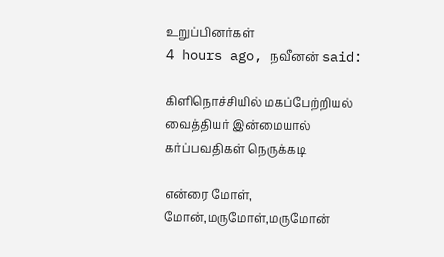உறுப்பினர்கள்
4 hours ago, நவீனன் said:

கிளிநொச்சியில் மகப்பேற்றியல் வைத்தியர் இன்மையால் கர்ப்பவதிகள் நெருக்கடி

என்ரை மோள், மோன்,மருமோள்,மருமோன்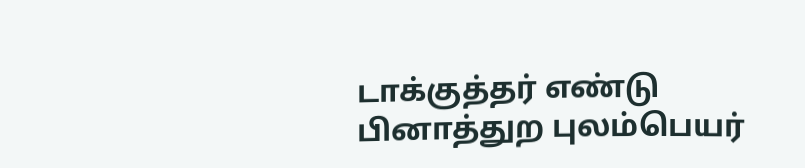டாக்குத்தர் எண்டு பினாத்துற புலம்பெயர்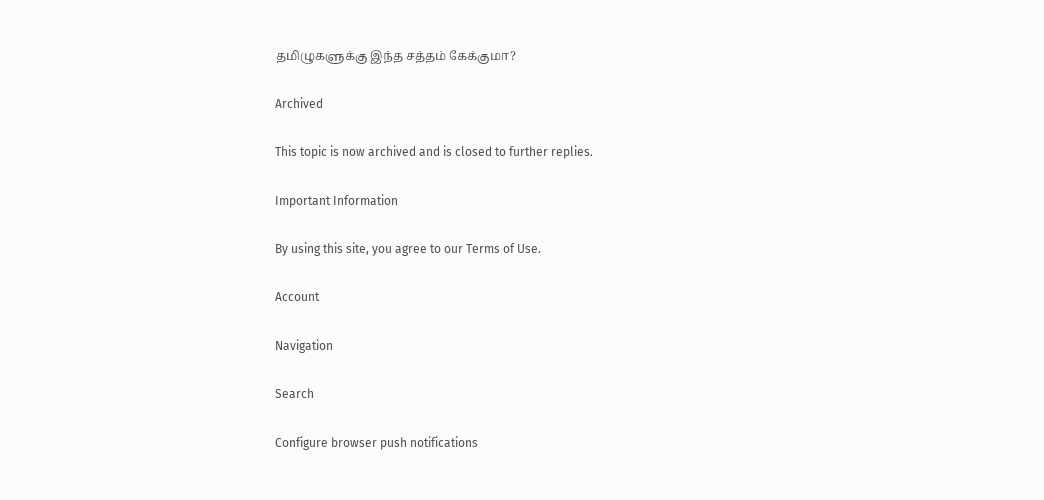தமிழுகளுக்கு இந்த சத்தம் கேக்குமா?

Archived

This topic is now archived and is closed to further replies.

Important Information

By using this site, you agree to our Terms of Use.

Account

Navigation

Search

Configure browser push notifications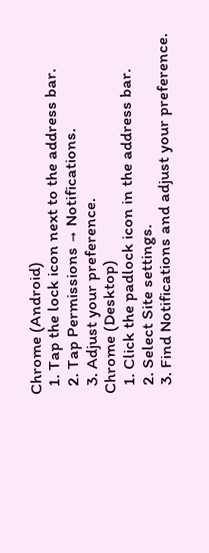Chrome (Android)
  1. Tap the lock icon next to the address bar.
  2. Tap Permissions → Notifications.
  3. Adjust your preference.
Chrome (Desktop)
  1. Click the padlock icon in the address bar.
  2. Select Site settings.
  3. Find Notifications and adjust your preference.